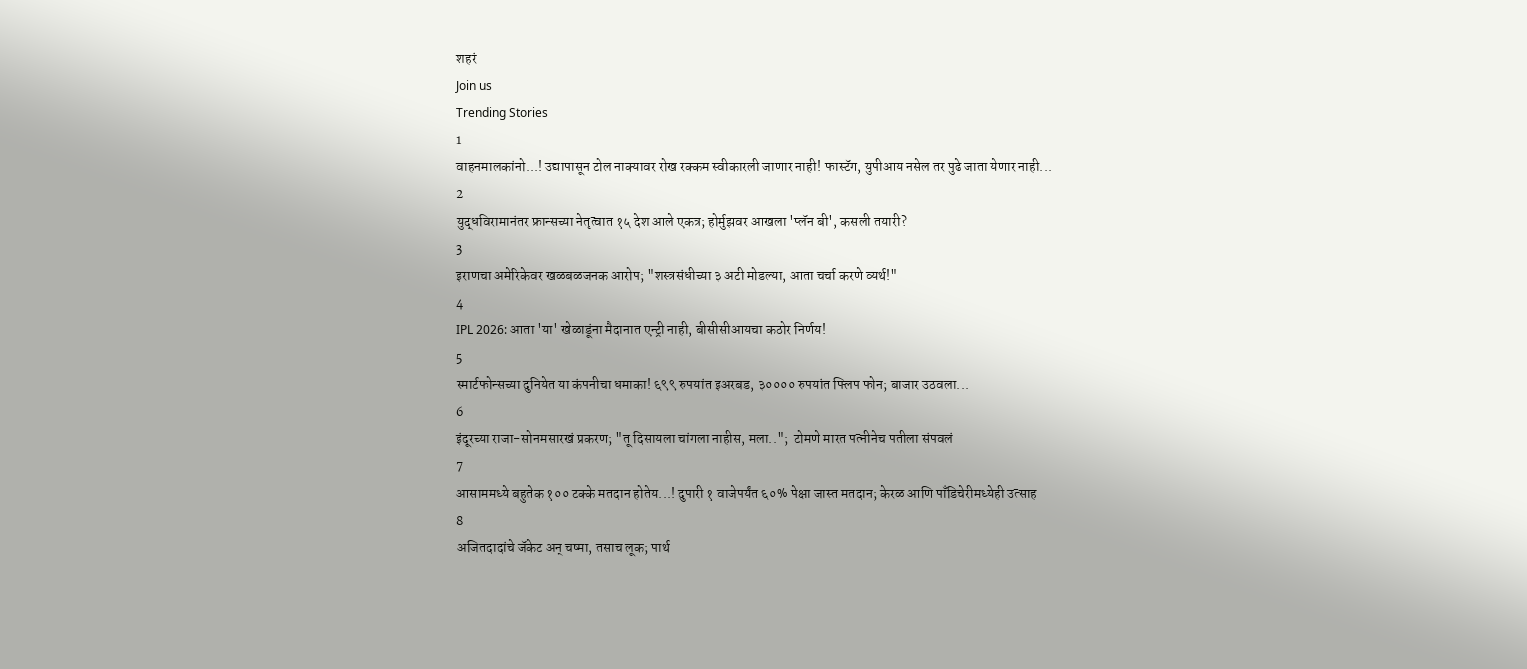शहरं
Join us
Trending Stories
1
वाहनमालकांनो...! उद्यापासून टोल नाक्यावर रोख रक्कम स्वीकारली जाणार नाही! फास्टॅग, युपीआय नसेल तर पुढे जाता येणार नाही...
2
युद्धविरामानंतर फ्रान्सच्या नेतृत्वात १५ देश आले एकत्र; होर्मुझवर आखला 'प्लॅन बी', कसली तयारी?
3
इराणचा अमेरिकेवर खळबळजनक आरोप; "शस्त्रसंधीच्या ३ अटी मोडल्या, आता चर्चा करणे व्यर्थ!"
4
IPL 2026: आता 'या' खेळाडूंना मैदानात एन्ट्री नाही, बीसीसीआयचा कठोर निर्णय!
5
स्मार्टफोन्सच्या दुनियेत या कंपनीचा धमाका! ६९९ रुपयांत इअरबड, ३०००० रुपयांत फ्लिप फोन; बाजार उठवला...
6
इंदूरच्या राजा-सोनमसारखं प्रकरण; "तू दिसायला चांगला नाहीस, मला..";  टोमणे मारत पत्नीनेच पतीला संपवलं
7
आसाममध्ये बहुतेक १०० टक्के मतदान होतेय...! दुपारी १ वाजेपर्यंत ६०% पेक्षा जास्त मतदान; केरळ आणि पाँडिचेरीमध्येही उत्साह
8
अजितदादांचे जॅकेट अन् चष्मा, तसाच लूक; पार्थ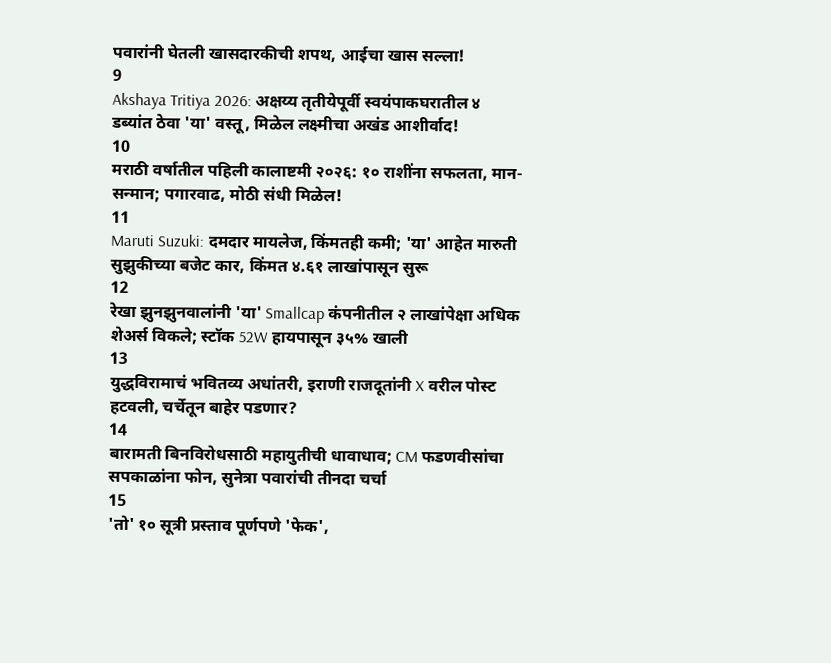पवारांनी घेतली खासदारकीची शपथ, आईचा खास सल्ला!
9
Akshaya Tritiya 2026: अक्षय्य तृतीयेपूर्वी स्वयंपाकघरातील ४ डब्यांत ठेवा 'या' वस्तू, मिळेल लक्ष्मीचा अखंड आशीर्वाद!
10
मराठी वर्षातील पहिली कालाष्टमी २०२६: १० राशींना सफलता, मान-सन्मान; पगारवाढ, मोठी संधी मिळेल!
11
Maruti Suzuki: दमदार मायलेज, किंमतही कमी; 'या' आहेत मारुती सुझुकीच्या बजेट कार, किंमत ४.६१ लाखांपासून सुरू
12
रेखा झुनझुनवालांनी 'या' Smallcap कंपनीतील २ लाखांपेक्षा अधिक शेअर्स विकले; स्टॉक 52W हायपासून ३५% खाली
13
युद्धविरामाचं भवितव्य अधांतरी, इराणी राजदूतांनी X वरील पोस्ट हटवली, चर्चेतून बाहेर पडणार?
14
बारामती बिनविरोधसाठी महायुतीची धावाधाव; CM फडणवीसांचा सपकाळांना फोन, सुनेत्रा पवारांची तीनदा चर्चा
15
'तो' १० सूत्री प्रस्ताव पूर्णपणे 'फेक',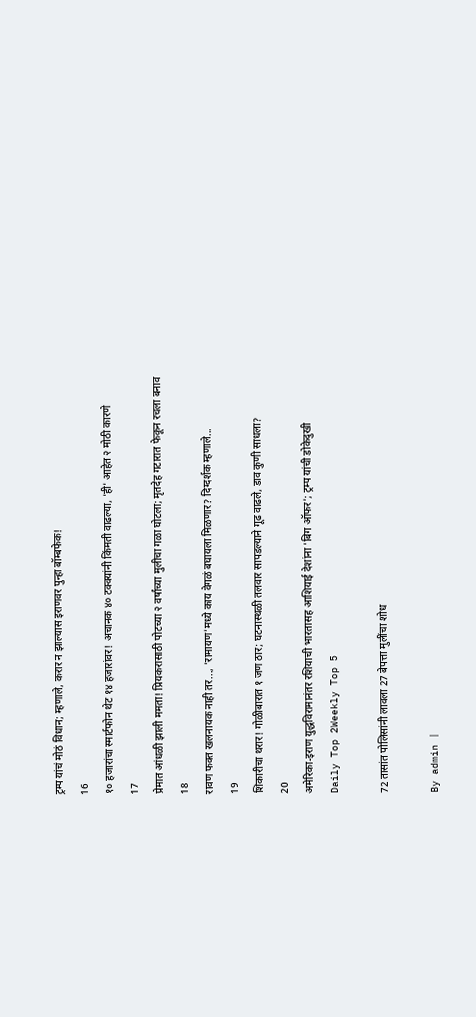ट्रम्प यांचं मोठं विधान; म्हणाले, करार न झाल्यास इराणवर पुन्हा बॉम्बफेक!
16
१० हजारांचा स्मार्टफोन थेट १४ हजारांवर! अचानक ४० टक्क्यांनी किंमती वाढल्या, 'ही' आहेत २ मोठी कारणे
17
प्रेमात आंधळी झाली ममता! प्रियकरासाठी पोटच्या २ वर्षांच्या मुलीचा गळा घोटला; मृतदेह गटारात फेकून रचला बनाव
18
रावण फक्त खलनायक नाही तर..., 'रामायण'मध्ये काय वेगळं बघायला मिळणार? दिग्दर्शक म्हणाले...
19
शिकारीचा थरार! गोळीबारात १ जण ठार; घटनास्थळी तलवार सापडल्याने गूढ वाढले, डाव कुणी साधला?
20
अमेरिका-इराण युद्धविरामानंतर रशियाची भारतासह आशियाई देशांना 'बिग ऑफर'; ट्रम्प यांची डोकेदुखी
Daily Top 2Weekly Top 5

72 तासांत पोलिसांनी लावला 27 बेपत्ता मुलींचा शोध

By admin |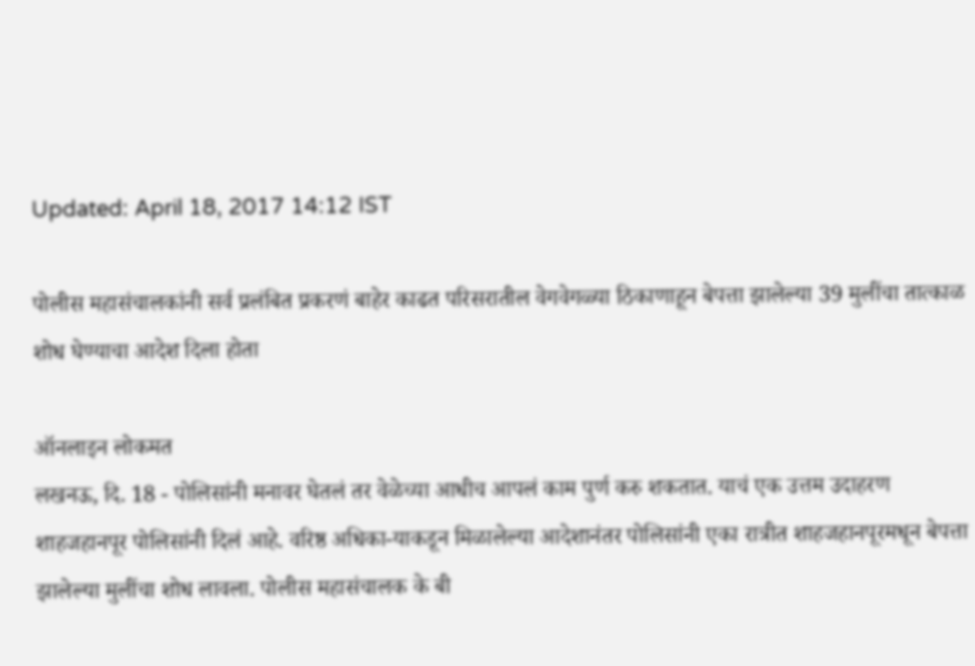Updated: April 18, 2017 14:12 IST

पोलीस महासंचालकांनी सर्व प्रलंबित प्रकरणं बाहेर काढत परिसरातील वेगवेगळ्या ठिकाणाहून बेपत्ता झालेल्या 39 मुलींचा तात्काळ शोध घेण्याचा आदेश दिला होता

ऑनलाइन लोकमत
लखनऊ, दि. 18 - पोलिसांनी मनावर घेतलं तर वेळेच्या आधीच आपलं काम पुर्ण करु शकतात. याचं एक उत्तम उदाहरण शाहजहानपूर पोलिसांनी दिलं आहे. वरिष्ठ अधिका-याकडून मिळालेल्या आदेशानंतर पोलिसांनी एका रात्रीत शाहजहानपूरमधून बेपत्ता झालेल्या मुलींचा शोध लावला. पोलीस महासंचालक के बी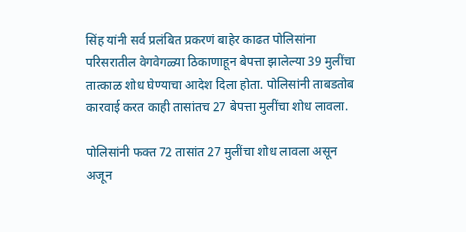सिंह यांनी सर्व प्रलंबित प्रकरणं बाहेर काढत पोलिसांना परिसरातील वेगवेगळ्या ठिकाणाहून बेपत्ता झालेल्या 39 मुलींचा तात्काळ शोध घेण्याचा आदेश दिला होता. पोलिसांनी ताबडतोब कारवाई करत काही तासांतच 27 बेपत्ता मुलींचा शोध लावला.

पोलिसांनी फक्त 72 तासांत 27 मुलींचा शोध लावला असून अजून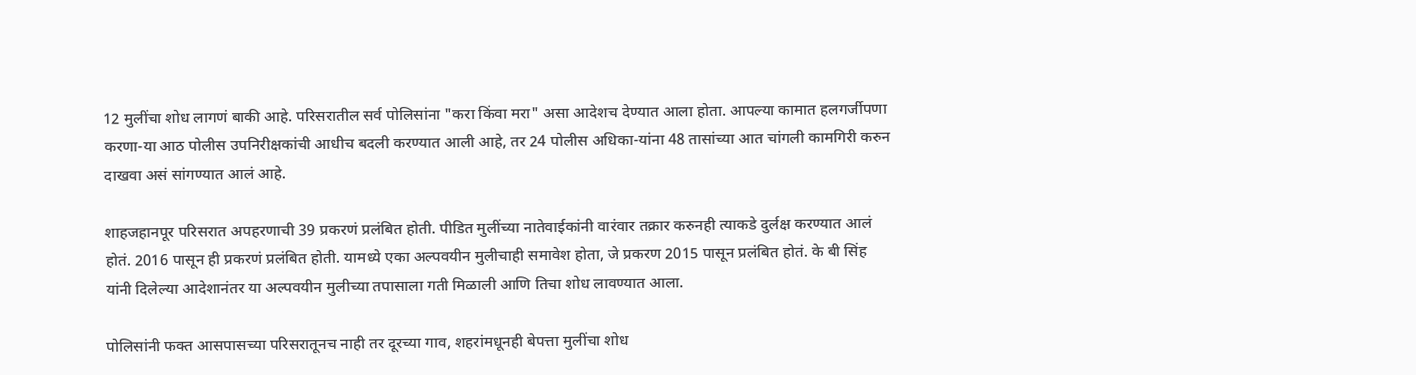12 मुलींचा शोध लागणं बाकी आहे. परिसरातील सर्व पोलिसांना "करा किंवा मरा" असा आदेशच देण्यात आला होता. आपल्या कामात हलगर्जीपणा करणा-या आठ पोलीस उपनिरीक्षकांची आधीच बदली करण्यात आली आहे, तर 24 पोलीस अधिका-यांना 48 तासांच्या आत चांगली कामगिरी करुन दाखवा असं सांगण्यात आलं आहे.

शाहजहानपूर परिसरात अपहरणाची 39 प्रकरणं प्रलंबित होती. पीडित मुलींच्या नातेवाईकांनी वारंवार तक्रार करुनही त्याकडे दुर्लक्ष करण्यात आलं होतं. 2016 पासून ही प्रकरणं प्रलंबित होती. यामध्ये एका अल्पवयीन मुलीचाही समावेश होता, जे प्रकरण 2015 पासून प्रलंबित होतं. के बी सिंह यांनी दिलेल्या आदेशानंतर या अल्पवयीन मुलीच्या तपासाला गती मिळाली आणि तिचा शोध लावण्यात आला.

पोलिसांनी फक्त आसपासच्या परिसरातूनच नाही तर दूरच्या गाव, शहरांमधूनही बेपत्ता मुलींचा शोध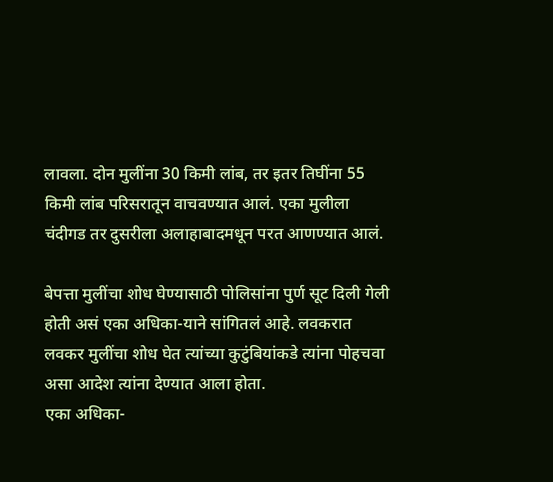लावला. दोन मुलींना 30 किमी लांब, तर इतर तिघींना 55 किमी लांब परिसरातून वाचवण्यात आलं. एका मुलीला चंदीगड तर दुसरीला अलाहाबादमधून परत आणण्यात आलं.

बेपत्ता मुलींचा शोध घेण्यासाठी पोलिसांना पुर्ण सूट दिली गेली होती असं एका अधिका-याने सांगितलं आहे. लवकरात लवकर मुलींचा शोध घेत त्यांच्या कुटुंबियांकडे त्यांना पोहचवा असा आदेश त्यांना देण्यात आला होता.
एका अधिका-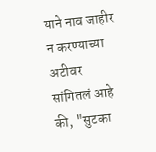याने नाव जाहीर न करण्याच्या अटीवर सांगितलं आहे की, "सुटका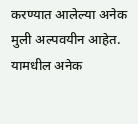करण्यात आलेल्या अनेक मुली अल्पवयीन आहेत. यामधील अनेक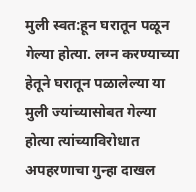मुली स्वत:हून घरातून पळून गेल्या होत्या. लग्न करण्याच्या हेतूने घरातून पळालेल्या या मुली ज्यांच्यासोबत गेल्या होत्या त्यांच्याविरोधात अपहरणाचा गुन्हा दाखल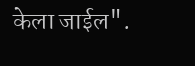केला जाईल".